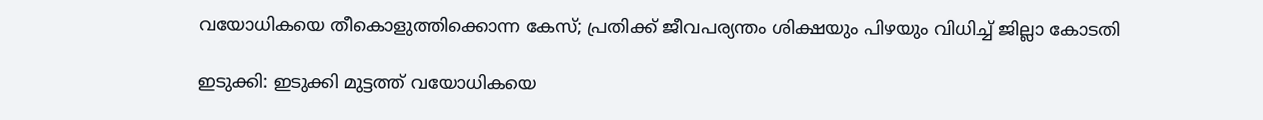വയോധികയെ തീകൊളുത്തിക്കൊന്ന കേസ്; പ്രതിക്ക് ജീവപര്യന്തം ശിക്ഷയും പിഴയും വിധിച്ച് ജില്ലാ കോടതി

ഇടുക്കി: ഇടുക്കി മുട്ടത്ത് വയോധികയെ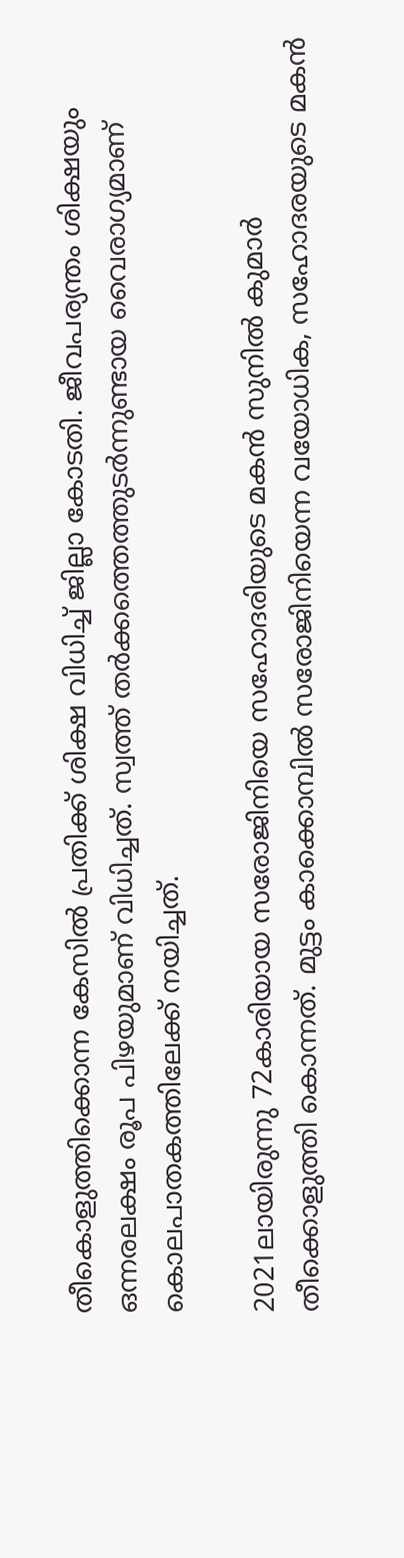തീകൊളുത്തിക്കൊന്ന കേസില്‍ പ്രതിക്ക് ശിക്ഷ വിധിച്ച് ജില്ലാ കോടതി. ജീവപര്യന്തം ശിക്ഷയും ഒന്നരലക്ഷം രൂപ പിഴയുമാണ് വിധിച്ചത്. സ്വത്ത് തര്‍ക്കത്തെത്തുടര്‍ന്നുണ്ടായ വൈരാഗ്യമാണ് കൊലപാതകത്തിലേക്ക് നയിച്ചത്.

2021ലായിരുന്നു 72കാരിയായ സരോജിനിയെ സഹോദരിയുടെ മകന്‍ സുനില്‍ കുമാര്‍ തീക്കൊളുത്തി കൊന്നത്. മുട്ടം കാക്കൊമ്പില്‍ സരോജിനിയെന്ന വയോധിക, സഹോദരയുടെ മകന്‍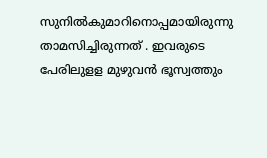സുനില്‍കുമാറിനൊപ്പമായിരുന്നു താമസിച്ചിരുന്നത് . ഇവരുടെ പേരിലുളള മുഴുവന്‍ ഭൂസ്വത്തും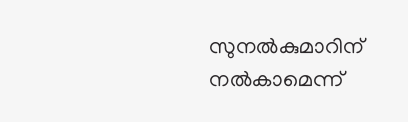സുനല്‍കുമാറിന് നല്‍കാമെന്ന്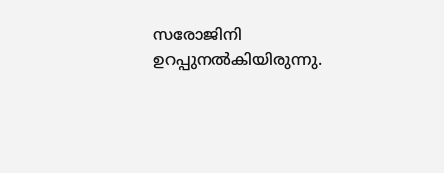സരോജിനി ഉറപ്പുനല്‍കിയിരുന്നു.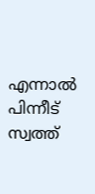എന്നാല്‍ പിന്നീട് സ്വത്ത്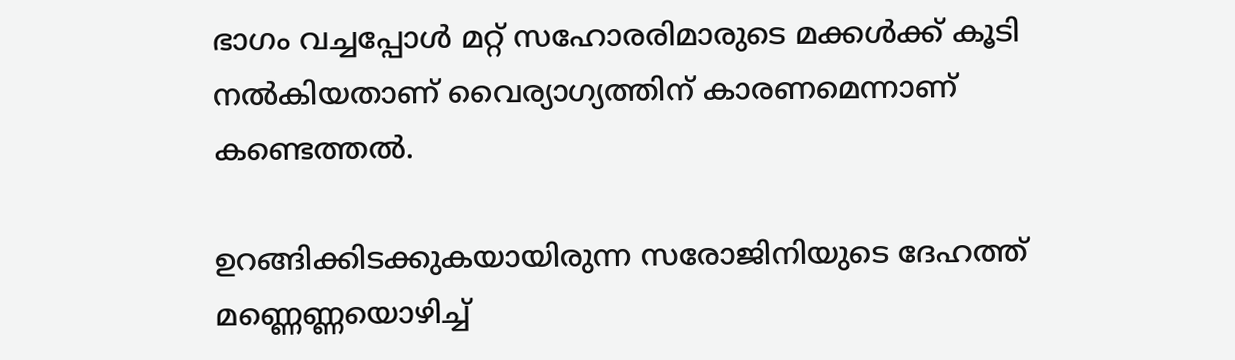ഭാഗം വച്ചപ്പോള്‍ മറ്റ് സഹോരരിമാരുടെ മക്കള്‍ക്ക് കൂടി നല്‍കിയതാണ് വൈര്യാഗ്യത്തിന് കാരണമെന്നാണ് കണ്ടെത്തല്‍.

ഉറങ്ങിക്കിടക്കുകയായിരുന്ന സരോജിനിയുടെ ദേഹത്ത് മണ്ണെണ്ണയൊഴിച്ച്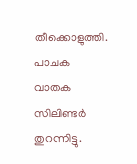തീക്കൊളുത്തി. പാചക വാതക സിലിണ്ടര്‍ തുറന്നിട്ടു.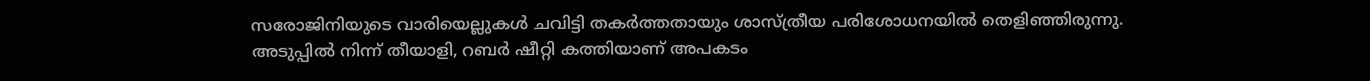സരോജിനിയുടെ വാരിയെല്ലുകള്‍ ചവിട്ടി തകര്‍ത്തതായും ശാസ്ത്രീയ പരിശോധനയില്‍ തെളിഞ്ഞിരുന്നു. അടുപ്പില്‍ നിന്ന് തീയാളി, റബര്‍ ഷീറ്റി കത്തിയാണ് അപകടം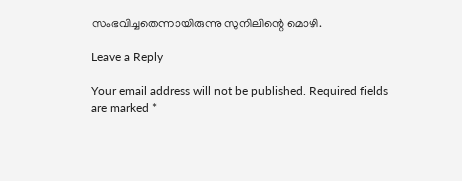സംഭവിച്ചതെന്നായിരുന്നു സുനിലിന്റെ മൊഴി.

Leave a Reply

Your email address will not be published. Required fields are marked *